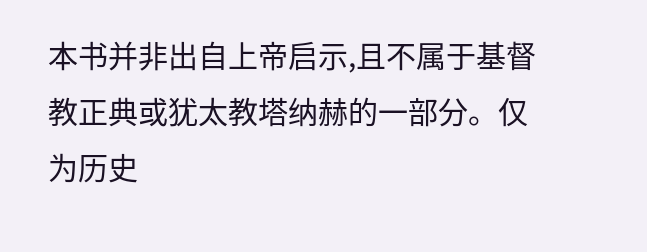本书并非出自上帝启示,且不属于基督教正典或犹太教塔纳赫的一部分。仅为历史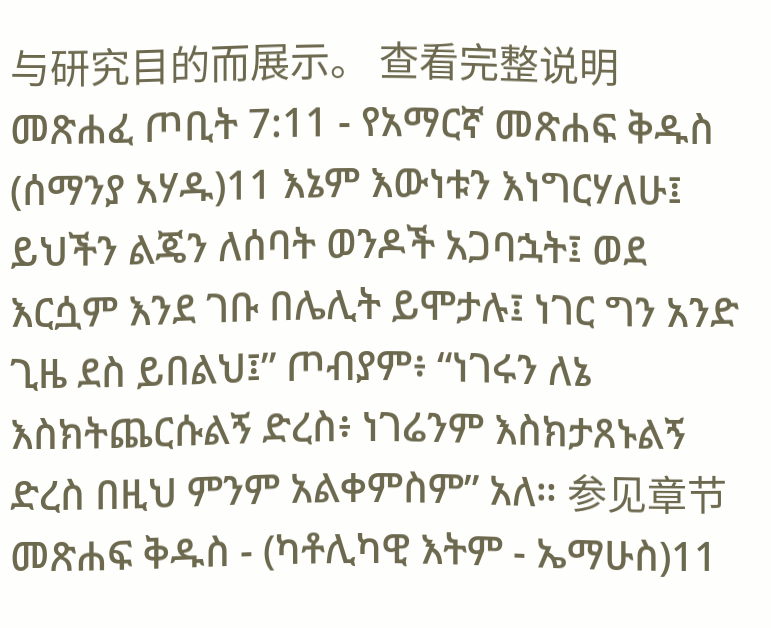与研究目的而展示。 查看完整说明 መጽሐፈ ጦቢት 7:11 - የአማርኛ መጽሐፍ ቅዱስ (ሰማንያ አሃዱ)11 እኔም እውነቱን እነግርሃለሁ፤ ይህችን ልጄን ለሰባት ወንዶች አጋባኋት፤ ወደ እርሷም እንደ ገቡ በሌሊት ይሞታሉ፤ ነገር ግን አንድ ጊዜ ደስ ይበልህ፤” ጦብያም፥ “ነገሩን ለኔ እስክትጨርሱልኝ ድረስ፥ ነገሬንም እስክታጸኑልኝ ድረስ በዚህ ምንም አልቀምስም” አለ። 参见章节መጽሐፍ ቅዱስ - (ካቶሊካዊ እትም - ኤማሁስ)11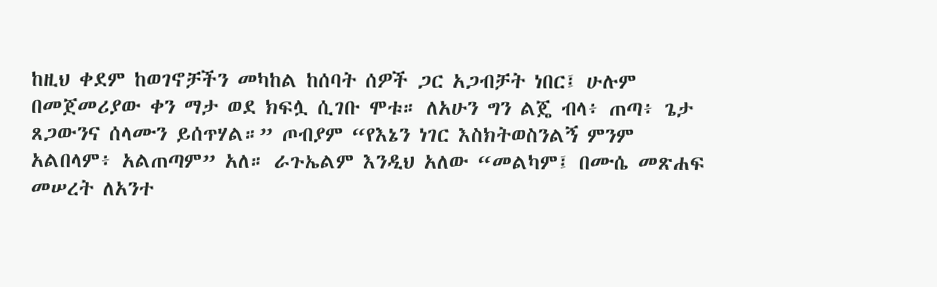ከዚህ ቀደም ከወገኖቻችን መካከል ከሰባት ሰዎች ጋር አጋብቻት ነበር፤ ሁሉም በመጀመሪያው ቀን ማታ ወደ ክፍሏ ሲገቡ ሞቱ። ለአሁን ግን ልጄ ብላ፥ ጠጣ፥ ጌታ ጸጋውንና ሰላሙን ይሰጥሃል።” ጦብያም “የእኔን ነገር እስክትወስንልኝ ምንም አልበላም፥ አልጠጣም” አለ። ራጉኤልም እንዲህ አለው “መልካም፤ በሙሴ መጽሐፍ መሠረት ለአንተ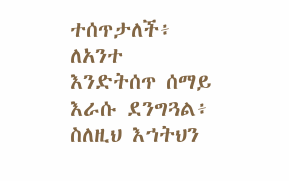ተሰጥታለች፥ ለአንተ እንድትሰጥ ሰማይ እራሱ ደንግጓል፥ ስለዚህ እኀትህን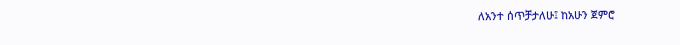ለአንተ ሰጥቻታለሁ፤ ከአሁን ጀምሮ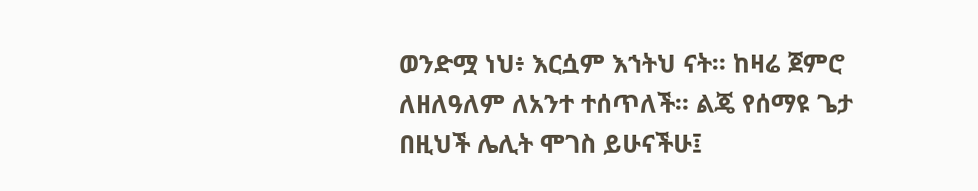ወንድሟ ነህ፥ እርሷም እኀትህ ናት። ከዛሬ ጀምሮ ለዘለዓለም ለአንተ ተሰጥለች። ልጄ የሰማዩ ጌታ በዚህች ሌሊት ሞገስ ይሁናችሁ፤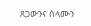ጸጋውንና ሰላሙን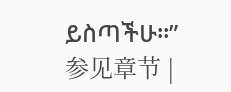ይስጣችሁ።” 参见章节 |